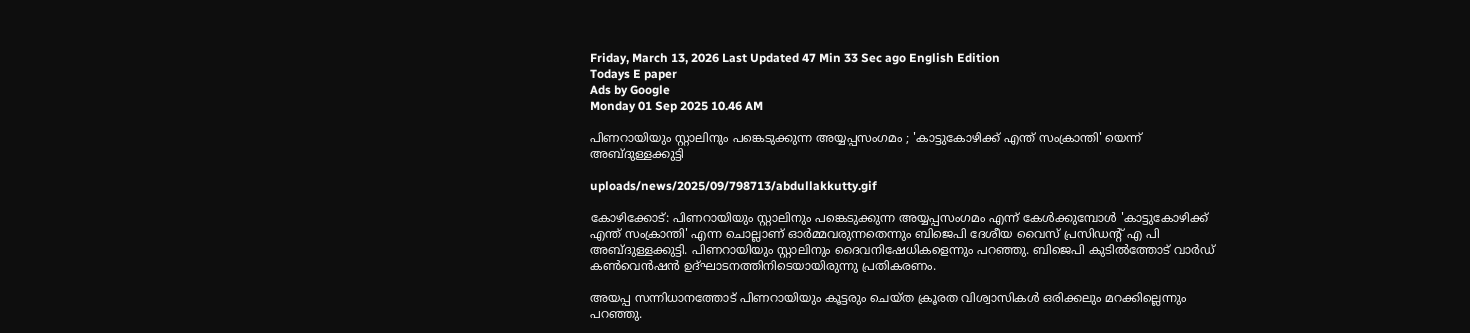Friday, March 13, 2026 Last Updated 47 Min 33 Sec ago English Edition
Todays E paper
Ads by Google
Monday 01 Sep 2025 10.46 AM

പിണറായിയും സ്റ്റാലിനും പങ്കെടുക്കുന്ന അയ്യപ്പസംഗമം ; 'കാട്ടുകോഴിക്ക് എന്ത് സംക്രാന്തി' യെന്ന് അബ്ദുള്ളക്കുട്ടി

uploads/news/2025/09/798713/abdullakkutty.gif

കോഴിക്കോട്: പിണറായിയും സ്റ്റാലിനും പങ്കെടുക്കുന്ന അയ്യപ്പസംഗമം എന്ന് കേള്‍ക്കുമ്പോള്‍ 'കാട്ടുകോഴിക്ക് എന്ത് സംക്രാന്തി' എന്ന ചൊല്ലാണ് ഓര്‍മ്മവരുന്നതെന്നും ബിജെപി ദേശീയ വൈസ് പ്രസിഡന്റ് എ പി അബ്ദുള്ളക്കുട്ടി. പിണറായിയും സ്റ്റാലിനും ദൈവനിഷേധികളെന്നും പറഞ്ഞു. ബിജെപി കുടില്‍ത്തോട് വാര്‍ഡ് കണ്‍വെന്‍ഷന്‍ ഉദ്ഘാടനത്തിനിടെയായിരുന്നു പ്രതികരണം.

അയപ്പ സന്നിധാനത്തോട് പിണറായിയും കൂട്ടരും ചെയ്ത ക്രൂരത വിശ്വാസികള്‍ ഒരിക്കലും മറക്കില്ലെന്നും പറഞ്ഞു.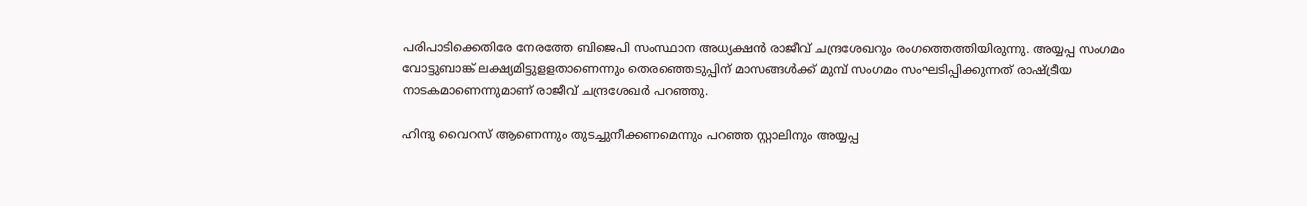പരിപാടിക്കെതിരേ നേരത്തേ ബിജെപി സംസ്ഥാന അധ്യക്ഷന്‍ രാജീവ് ചന്ദ്രശേഖറും രംഗത്തെത്തിയിരുന്നു. അയ്യപ്പ സംഗമം വോട്ടുബാങ്ക് ലക്ഷ്യമിട്ടുളളതാണെന്നും തെരഞ്ഞെടുപ്പിന് മാസങ്ങള്‍ക്ക് മുമ്പ് സംഗമം സംഘടിപ്പിക്കുന്നത് രാഷ്ട്രീയ നാടകമാണെന്നുമാണ് രാജീവ് ചന്ദ്രശേഖര്‍ പറഞ്ഞു.

ഹിന്ദു വൈറസ് ആണെന്നും തുടച്ചുനീക്കണമെന്നും പറഞ്ഞ സ്റ്റാലിനും അയ്യപ്പ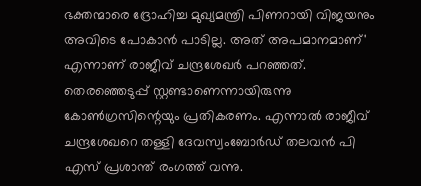ഭക്തന്മാരെ ദ്രോഹിച്ച മുഖ്യമന്ത്രി പിണറായി വിജയനും അവിടെ പോകാന്‍ പാടില്ല. അത് അപമാനമാണ്' എന്നാണ് രാജീവ് ചന്ദ്രശേഖര്‍ പറഞ്ഞത്. തെരഞ്ഞെടുപ്പ് സ്റ്റണ്ടാണെന്നായിരുന്നു കോണ്‍ഗ്രസിന്റെയും പ്രതികരണം. എന്നാല്‍ രാജീവ് ചന്ദ്രശേഖറെ തള്ളി ദേവസ്വംബോര്‍ഡ് തലവന്‍ പി എസ് പ്രശാന്ത് രംഗത്ത് വന്നു.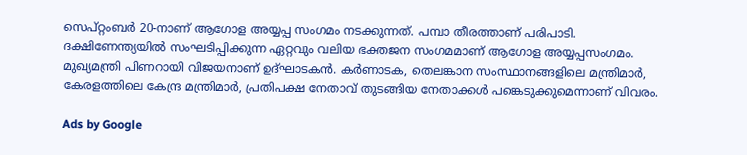സെപ്റ്റംബര്‍ 20-നാണ് ആഗോള അയ്യപ്പ സംഗമം നടക്കുന്നത്. പമ്പാ തീരത്താണ് പരിപാടി. ദക്ഷിണേന്ത്യയില്‍ സംഘടിപ്പിക്കുന്ന ഏറ്റവും വലിയ ഭക്തജന സംഗമമാണ് ആഗോള അയ്യപ്പസംഗമം. മുഖ്യമന്ത്രി പിണറായി വിജയനാണ് ഉദ്ഘാടകന്‍. കര്‍ണാടക, തെലങ്കാന സംസ്ഥാനങ്ങളിലെ മന്ത്രിമാര്‍, കേരളത്തിലെ കേന്ദ്ര മന്ത്രിമാര്‍, പ്രതിപക്ഷ നേതാവ് തുടങ്ങിയ നേതാക്കള്‍ പങ്കെടുക്കുമെന്നാണ് വിവരം.

Ads by Google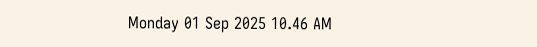Monday 01 Sep 2025 10.46 AM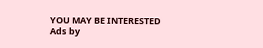YOU MAY BE INTERESTED
Ads by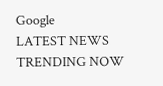Google
LATEST NEWS
TRENDING NOW